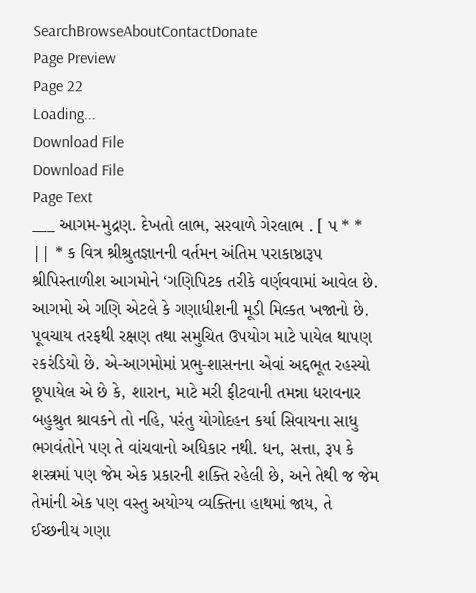SearchBrowseAboutContactDonate
Page Preview
Page 22
Loading...
Download File
Download File
Page Text
___ આગમ-મુદ્રણ. દેખતો લાભ, સરવાળે ગેરલાભ . [ પ * * || * ક વિત્ર શ્રીશ્રુતજ્ઞાનની વર્તમન અંતિમ પરાકાષ્ઠારૂપ શ્રીપિસ્તાળીશ આગમોને ‘ગણિપિટક તરીકે વર્ણવવામાં આવેલ છે. આગમો એ ગણિ એટલે કે ગણાધીશની મૂડી મિલ્કત ખજાનો છે. પૂવચાય તરફથી રક્ષણ તથા સમુચિત ઉપયોગ માટે પાયેલ થાપણ ૨કરંડિયો છે. એ-આગમોમાં પ્રભુ-શાસનના એવાં અદ્દભૂત રહસ્યો છૂપાયેલ એ છે કે, શારાન, માટે મરી ફીટવાની તમન્ના ધરાવનાર બહુશ્રુત શ્રાવકને તો નહિ, પરંતુ યોગોદહન કર્યા સિવાયના સાધુ ભગવંતોને પણ તે વાંચવાનો અધિકાર નથી. ધન, સત્તા, રૂપ કે શસ્ત્રમાં પણ જેમ એક પ્રકારની શક્તિ રહેલી છે, અને તેથી જ જેમ તેમાંની એક પણ વસ્તુ અયોગ્ય વ્યક્તિના હાથમાં જાય, તે ઈચ્છનીય ગણા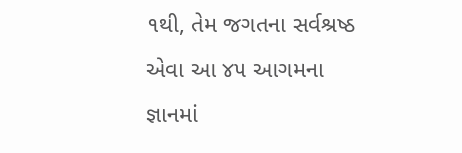૧થી, તેમ જગતના સર્વશ્રષ્ઠ એવા આ ૪૫ આગમના જ્ઞાનમાં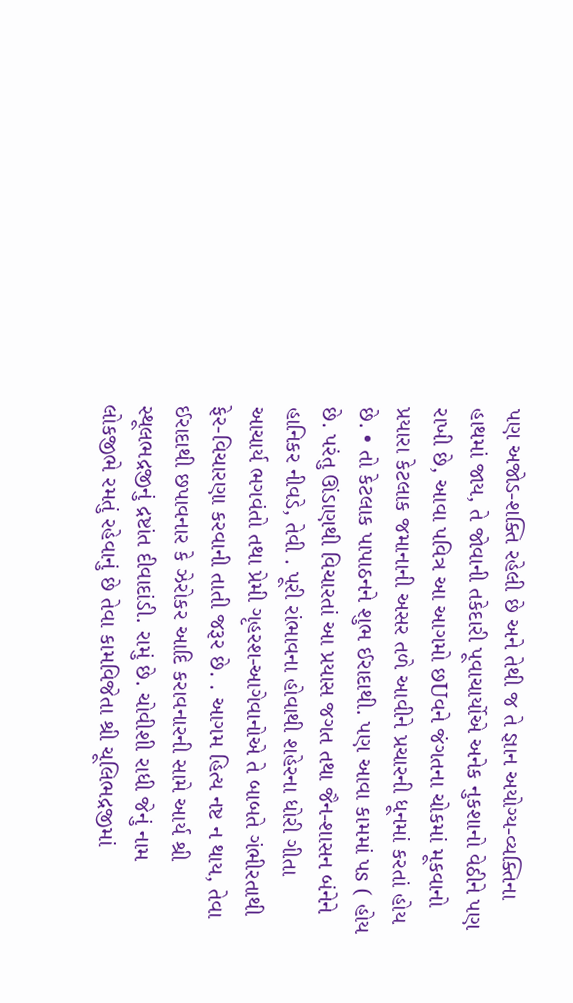પણ અજોડ-શક્તિ રહેલી છે અને તેથી જ તે જ્ઞાન અયોગ્ય-વ્યક્તિના હાથમાં જાય, તે જોવાની તકેદારી પૂવાચાર્યોએ અનેક નુકશાનો વેઠીને પણ રાખી છે, આવા પવિત્ર આ આગમો છUવને જંગતના ચોકમાં મૂકવાનો પ્રયારા કેટલાક જમાનાની અસર તળે આવીને પ્રચારની ધૂનમાં કરતાં હોય છે. • તો કેટલાક પાપાઠનને શુભ ઈરાદાથી. પણ આવા કામમાં પs ( હોય છે. પરંતુ ઊંડાણથી વિચારતાં આ પ્રયાસ જગત તથા જૈન-શાસન બંનેને હાનિકર નીવડે, તેવી . પૂરી રાંભાવના હોવાથી શહેરના ધોરી ગીતા આચાર્ય ભગવંતો તથા પ્રેમી ગૃહરશ-આગેવાનોએ તે બાબતે ગંભીરતાથી ફેર-વિચારણા કરવાની તાતી જરૂર છે. . આગમ હિત્ય નષ્ટ ન થાય, તેવા ઈરાદાથી છપાવનાર કે ઝેરોકર આદિ કરાવનારની સામે આર્ય શ્રી સ્થૂલભદ્રજીનું દ્રષ્ટાંત દીવાદાંડી. રામું છે. ચોવીશી રાધી જેનું નામ લોકજીભે રમતું રહેવાનું છે તેવા કામવિજેતા શ્રી ચૂલિભદ્રજીમાં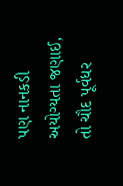પણ નાનકડી અયોગ્યતા જણાઈ, તો ચૌદ પૂર્વધર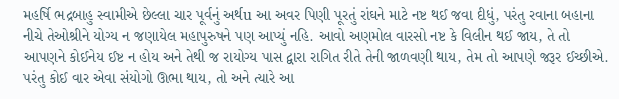મહર્ષિ ભદ્રબાહુ સ્વામીએ છેલ્લા ચાર પૂર્વનું અર્થu આ અવર પિણી પૂરતું રાંઘને માટે નષ્ટ થઈ જવા દીધું, પરંતુ રવાના બહાના નીચે તેઓશ્રીને યોગ્ય ન જણાયેલ મહાપુરુષને પણ આપ્યું નહિ. આવો અણમોલ વારસો નષ્ટ કે વિલીન થઈ જાય, તે તો આપણને કોઈનેય ઈષ્ટ ન હોય અને તેથી જ રાયોગ્ય પાસ દ્વારા રાગિત રીતે તેની જાળવણી થાય, તેમ તો આપણે જરૂર ઈચ્છીએ. પરંતુ કોઈ વાર એવા સંયોગો ઊભા થાય, તો અને ત્યારે આ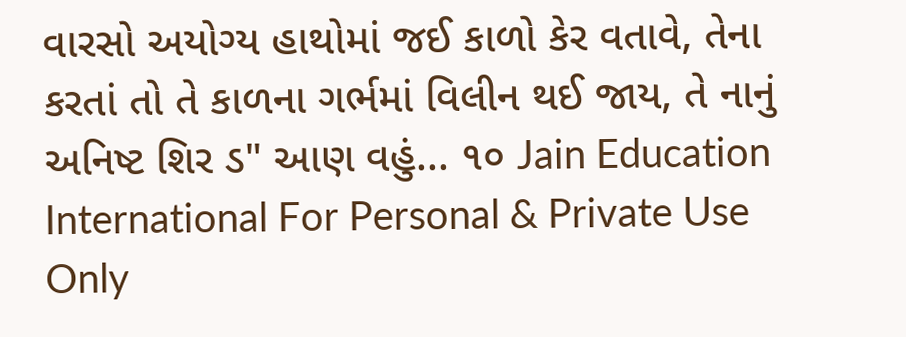વારસો અયોગ્ય હાથોમાં જઈ કાળો કેર વતાવે, તેના કરતાં તો તે કાળના ગર્ભમાં વિલીન થઈ જાય, તે નાનું અનિષ્ટ શિર ડ" આણ વહું... ૧૦ Jain Education International For Personal & Private Use Only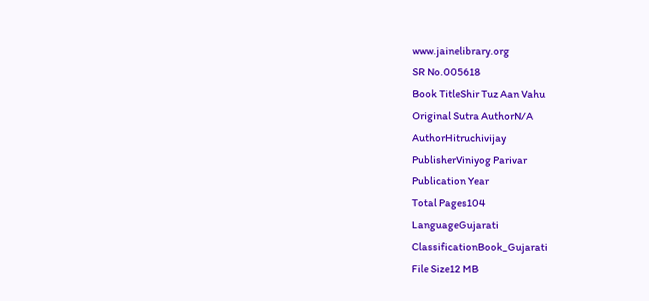www.jainelibrary.org
SR No.005618
Book TitleShir Tuz Aan Vahu
Original Sutra AuthorN/A
AuthorHitruchivijay
PublisherViniyog Parivar
Publication Year
Total Pages104
LanguageGujarati
ClassificationBook_Gujarati
File Size12 MB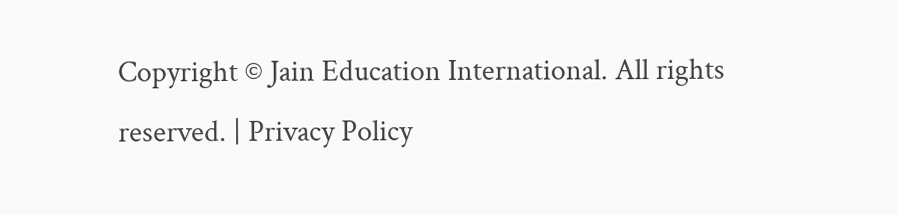Copyright © Jain Education International. All rights reserved. | Privacy Policy